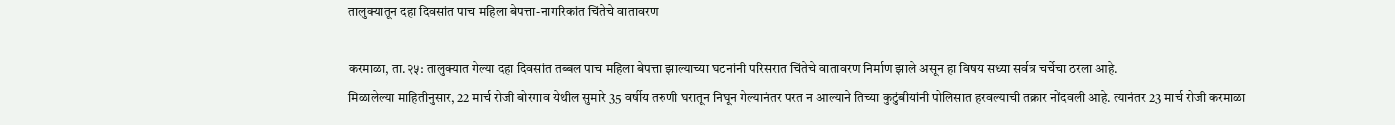तालुक्यातून दहा दिवसांत पाच महिला बेपत्ता-नागरिकांत चिंतेचे वातावरण

करमाळा, ता.२५: तालुक्यात गेल्या दहा दिवसांत तब्बल पाच महिला बेपत्ता झाल्याच्या घटनांनी परिसरात चिंतेचे वातावरण निर्माण झाले असून हा विषय सध्या सर्वत्र चर्चेचा ठरला आहे.
मिळालेल्या माहितीनुसार, 22 मार्च रोजी बोरगाव येथील सुमारे 35 वर्षीय तरुणी घरातून निघून गेल्यानंतर परत न आल्याने तिच्या कुटुंबीयांनी पोलिसात हरवल्याची तक्रार नोंदवली आहे. त्यानंतर 23 मार्च रोजी करमाळा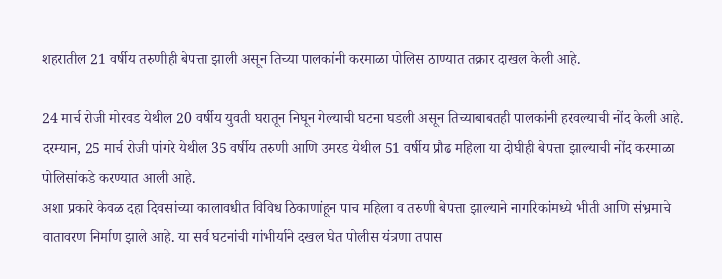शहरातील 21 वर्षीय तरुणीही बेपत्ता झाली असून तिच्या पालकांनी करमाळा पोलिस ठाण्यात तक्रार दाखल केली आहे.

24 मार्च रोजी मोरवड येथील 20 वर्षीय युवती घरातून निघून गेल्याची घटना घडली असून तिच्याबाबतही पालकांनी हरवल्याची नोंद केली आहे. दरम्यान, 25 मार्च रोजी पांगरे येथील 35 वर्षीय तरुणी आणि उमरड येथील 51 वर्षीय प्रौढ महिला या दोघीही बेपत्ता झाल्याची नोंद करमाळा पोलिसांकडे करण्यात आली आहे.
अशा प्रकारे केवळ दहा दिवसांच्या कालावधीत विविध ठिकाणांहून पाच महिला व तरुणी बेपत्ता झाल्याने नागरिकांमध्ये भीती आणि संभ्रमाचे वातावरण निर्माण झाले आहे. या सर्व घटनांची गांभीर्याने दखल घेत पोलीस यंत्रणा तपास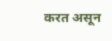करत असून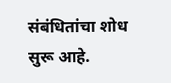संबंधितांचा शोध सुरू आहे.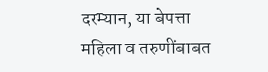दरम्यान, या बेपत्ता महिला व तरुणींबाबत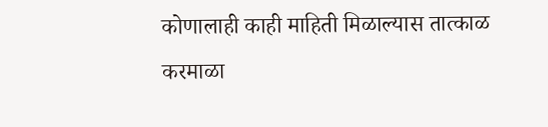कोणालाही काही माहिती मिळाल्यास तात्काळ करमाळा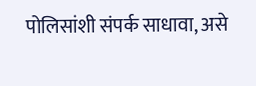पोलिसांशी संपर्क साधावा, असे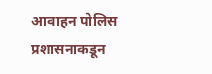आवाहन पोलिस प्रशासनाकडून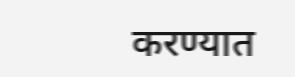करण्यात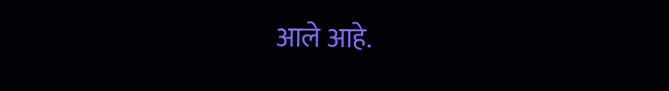आले आहे.